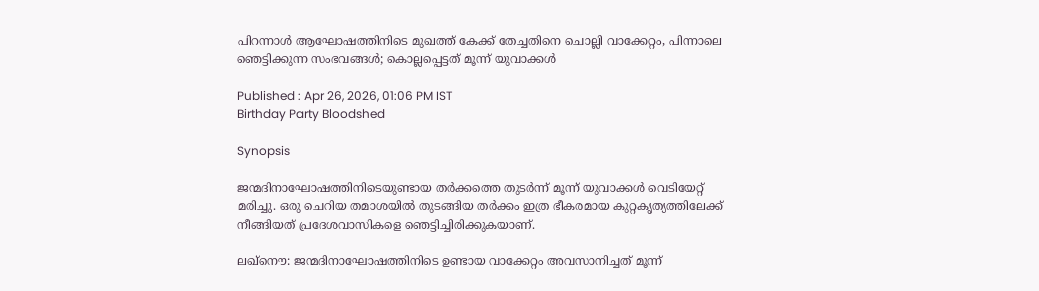പിറന്നാൾ ആഘോഷത്തിനിടെ മുഖത്ത് കേക്ക് തേച്ചതിനെ ചൊല്ലി വാക്കേറ്റം, പിന്നാലെ ഞെട്ടിക്കുന്ന സംഭവങ്ങൾ; കൊല്ലപ്പെട്ടത് മൂന്ന് യുവാക്കൾ

Published : Apr 26, 2026, 01:06 PM IST
Birthday Party Bloodshed

Synopsis

ജന്മദിനാഘോഷത്തിനിടെയുണ്ടായ തർക്കത്തെ തുടർന്ന് മൂന്ന് യുവാക്കൾ വെടിയേറ്റ് മരിച്ചു. ഒരു ചെറിയ തമാശയിൽ തുടങ്ങിയ തർക്കം ഇത്ര ഭീകരമായ കുറ്റകൃത്യത്തിലേക്ക് നീങ്ങിയത് പ്രദേശവാസികളെ ഞെട്ടിച്ചിരിക്കുകയാണ്.

ലഖ്നൌ: ജന്മദിനാഘോഷത്തിനിടെ ഉണ്ടായ വാക്കേറ്റം അവസാനിച്ചത് മൂന്ന്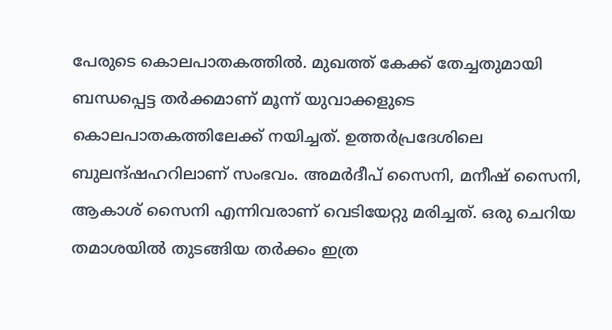പേരുടെ കൊലപാതകത്തിൽ. മുഖത്ത് കേക്ക് തേച്ചതുമായി ബന്ധപ്പെട്ട തർക്കമാണ് മൂന്ന് യുവാക്കളുടെ കൊലപാതകത്തിലേക്ക് നയിച്ചത്. ഉത്തർപ്രദേശിലെ ബുലന്ദ്ഷഹറിലാണ് സംഭവം. അമർദീപ് സൈനി, മനീഷ് സൈനി, ആകാശ് സൈനി എന്നിവരാണ് വെടിയേറ്റു മരിച്ചത്. ഒരു ചെറിയ തമാശയിൽ തുടങ്ങിയ തർക്കം ഇത്ര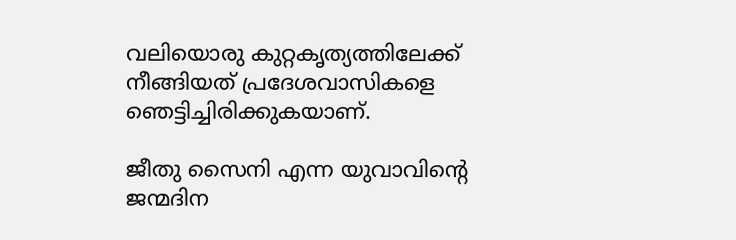വലിയൊരു കുറ്റകൃത്യത്തിലേക്ക് നീങ്ങിയത് പ്രദേശവാസികളെ ഞെട്ടിച്ചിരിക്കുകയാണ്.

ജീതു സൈനി എന്ന യുവാവിന്‍റെ ജന്മദിന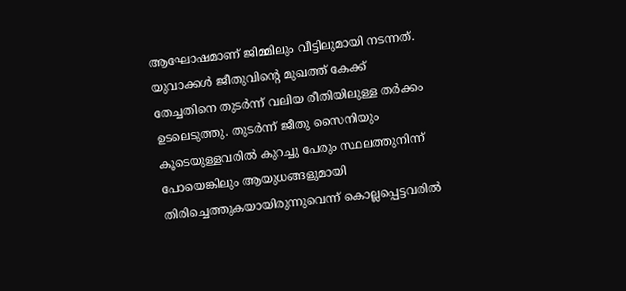ആഘോഷമാണ് ജിമ്മിലും വീട്ടിലുമായി നടന്നത്. യുവാക്കൾ ജീതുവിന്‍റെ മുഖത്ത് കേക്ക് തേച്ചതിനെ തുടർന്ന് വലിയ രീതിയിലുള്ള തർക്കം ഉടലെടുത്തു. തുടർന്ന് ജീതു സൈനിയും കൂടെയുള്ളവരിൽ കുറച്ചു പേരും സ്ഥലത്തുനിന്ന് പോയെങ്കിലും ആയുധങ്ങളുമായി തിരിച്ചെത്തുകയായിരുന്നുവെന്ന് കൊല്ലപ്പെട്ടവരിൽ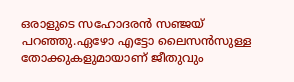ഒരാളുടെ സഹോദരൻ സഞ്ജയ് പറഞ്ഞു.ഏഴോ എട്ടോ ലൈസൻസുള്ള തോക്കുകളുമായാണ് ജീതുവും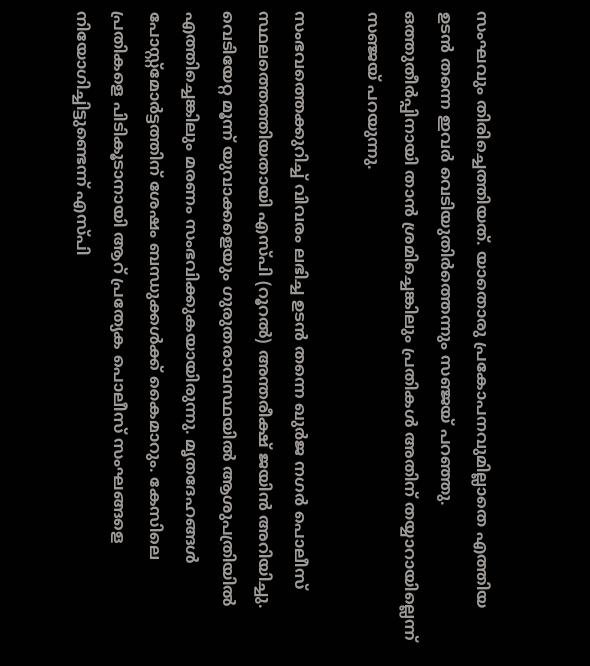സംഘവും തിരിച്ചെത്തിയത്. യാതൊരു പ്രകോപനവുമില്ലാതെ എത്തിയ ഉടൻ തന്നെ ഇവർ വെടിയുതിർത്തെന്നും സഞ്ജയ് പറഞ്ഞു. ഒത്തുതീർപ്പിനായി താൻ ശ്രമിച്ചെങ്കിലും പ്രതികൾ അതിന് തയ്യാറായില്ലെന്ന് സഞ്ജയ് പറയുന്നു.

സംഭവത്തെക്കുറിച്ച് വിവരം ലഭിച്ച ഉടൻ തന്നെ ഖുർജ നഗർ പൊലീസ് സ്ഥലത്തെത്തിയതായി എസ്പി (റൂറൽ) അന്തരീക്ഷ് ജയിൻ അറിയിച്ചു. വെടിയേറ്റ മൂന്ന് യുവാക്കളെയും ഗുരുതരാവസ്ഥയിൽ ആശുപത്രിയിൽ എത്തിച്ചെങ്കിലും മരണം സംഭവിക്കുകയായിരുന്നു. മൃതദേഹങ്ങൾ പോസ്റ്റ്‌മോർട്ടത്തിന് ശേഷം ബന്ധുക്കൾക്ക് കൈമാറും. കേസിലെ പ്രതികളെ പിടികൂടാനായി ആറ് പ്രത്യേക പൊലീസ് സംഘങ്ങളെ നിയോഗിച്ചിട്ടുണ്ടെന്ന് എസ്പി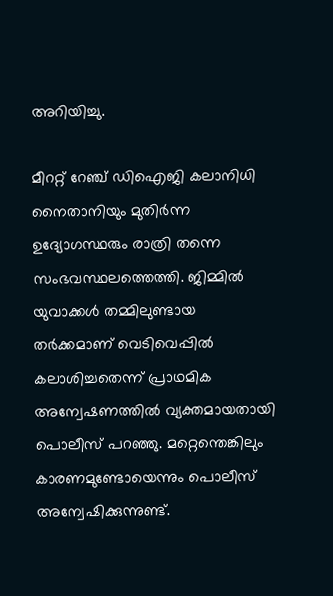അറിയിച്ചു.

മീററ്റ് റേഞ്ച് ഡിഐജി കലാനിധി നൈതാനിയും മുതിർന്ന ഉദ്യോഗസ്ഥരും രാത്രി തന്നെ സംഭവസ്ഥലത്തെത്തി. ജിമ്മിൽ യുവാക്കൾ തമ്മിലുണ്ടായ തർക്കമാണ് വെടിവെപ്പിൽ കലാശിച്ചതെന്ന് പ്രാഥമിക അന്വേഷണത്തിൽ വ്യക്തമായതായി പൊലീസ് പറഞ്ഞു. മറ്റെന്തെങ്കിലും കാരണമുണ്ടോയെന്നും പൊലീസ് അന്വേഷിക്കുന്നുണ്ട്.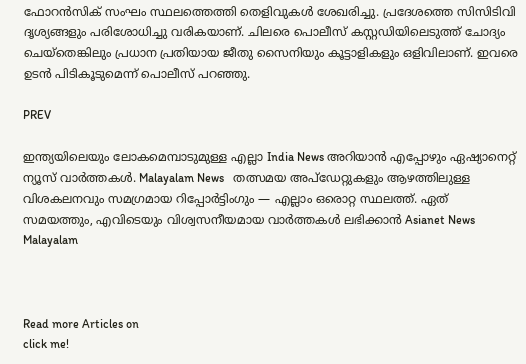ഫോറൻസിക് സംഘം സ്ഥലത്തെത്തി തെളിവുകൾ ശേഖരിച്ചു. പ്രദേശത്തെ സിസിടിവി ദൃശ്യങ്ങളും പരിശോധിച്ചു വരികയാണ്. ചിലരെ പൊലീസ് കസ്റ്റഡിയിലെടുത്ത് ചോദ്യം ചെയ്തെങ്കിലും പ്രധാന പ്രതിയായ ജീതു സൈനിയും കൂട്ടാളികളും ഒളിവിലാണ്. ഇവരെ ഉടൻ പിടികൂടുമെന്ന് പൊലീസ് പറഞ്ഞു.

PREV

ഇന്ത്യയിലെയും ലോകമെമ്പാടുമുള്ള എല്ലാ India News അറിയാൻ എപ്പോഴും ഏഷ്യാനെറ്റ് ന്യൂസ് വാർത്തകൾ. Malayalam News   തത്സമയ അപ്‌ഡേറ്റുകളും ആഴത്തിലുള്ള വിശകലനവും സമഗ്രമായ റിപ്പോർട്ടിംഗും — എല്ലാം ഒരൊറ്റ സ്ഥലത്ത്. ഏത് സമയത്തും, എവിടെയും വിശ്വസനീയമായ വാർത്തകൾ ലഭിക്കാൻ Asianet News Malayalam



Read more Articles on
click me!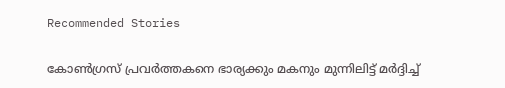Recommended Stories

കോൺഗ്രസ് പ്രവർത്തകനെ ഭാര്യക്കും മകനും മുന്നിലിട്ട് മർദ്ദിച്ച്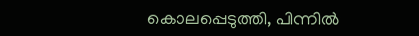കൊലപ്പെടുത്തി, പിന്നിൽ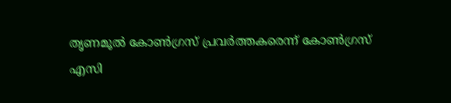തൃണമൂൽ കോൺഗ്രസ് പ്രവർത്തകരെന്ന് കോൺഗ്രസ്
എസി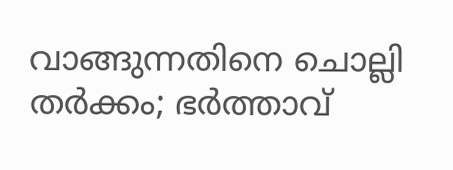വാങ്ങുന്നതിനെ ചൊല്ലി തർക്കം; ഭർത്താവ്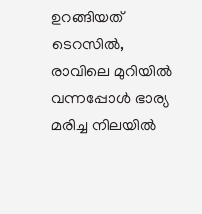ഉറങ്ങിയത് ടെറസിൽ, രാവിലെ മുറിയിൽ വന്നപ്പോൾ ഭാര്യ മരിച്ച നിലയിൽ